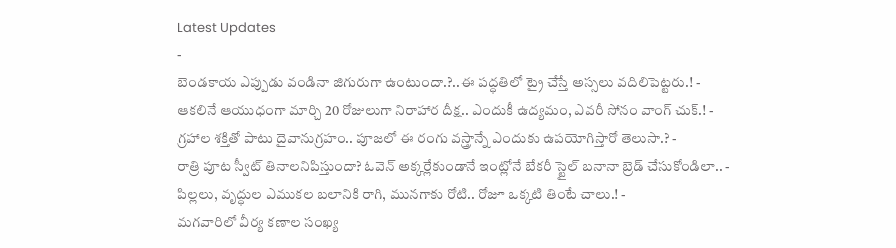Latest Updates
-
బెండకాయ ఎప్పుడు వండినా జిగురుగా ఉంటుందా.?..ఈ పద్ధతిలో ట్రై చేస్తే అస్సలు వదిలిపెట్టరు.! -
ఆకలినే ఆయుధంగా మార్చి 20 రోజులుగా నిరాహార దీక్ష.. ఎందుకీ ఉద్యమం, ఎవరీ సోనం వాంగ్ చుక్.! -
గ్రహాల శక్తితో పాటు దైవానుగ్రహం.. పూజలో ఈ రంగు వస్త్రాన్నే ఎందుకు ఉపయోగిస్తారో తెలుసా.? -
రాత్రి పూట స్వీట్ తినాలనిపిస్తుందా? ఓవెన్ అక్కర్లేకుండానే ఇంట్లోనే బేకరీ స్టైల్ బనానా బ్రెడ్ చేసుకోండిలా.. -
పిల్లలు, వృద్ధుల ఎముకల బలానికి రాగి, మునగాకు రోటి.. రోజూ ఒక్కటి తింటే చాలు.! -
మగవారిలో వీర్య కణాల సంఖ్య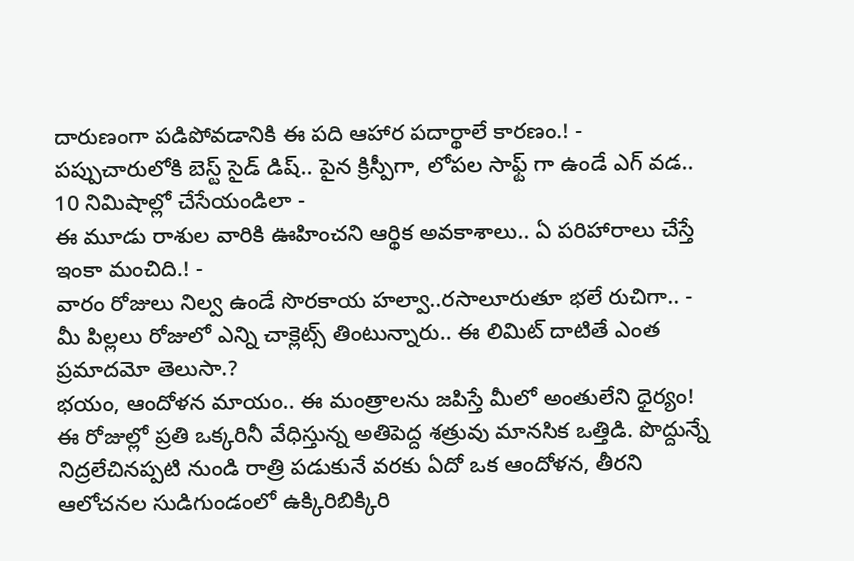దారుణంగా పడిపోవడానికి ఈ పది ఆహార పదార్థాలే కారణం.! -
పప్పుచారులోకి బెస్ట్ సైడ్ డిష్.. పైన క్రిస్పీగా, లోపల సాఫ్ట్ గా ఉండే ఎగ్ వడ.. 10 నిమిషాల్లో చేసేయండిలా -
ఈ మూడు రాశుల వారికి ఊహించని ఆర్థిక అవకాశాలు.. ఏ పరిహారాలు చేస్తే ఇంకా మంచిది.! -
వారం రోజులు నిల్వ ఉండే సొరకాయ హల్వా..రసాలూరుతూ భలే రుచిగా.. -
మీ పిల్లలు రోజులో ఎన్ని చాక్లెట్స్ తింటున్నారు.. ఈ లిమిట్ దాటితే ఎంత ప్రమాదమో తెలుసా.?
భయం, ఆందోళన మాయం.. ఈ మంత్రాలను జపిస్తే మీలో అంతులేని ధైర్యం!
ఈ రోజుల్లో ప్రతి ఒక్కరినీ వేధిస్తున్న అతిపెద్ద శత్రువు మానసిక ఒత్తిడి. పొద్దున్నే నిద్రలేచినప్పటి నుండి రాత్రి పడుకునే వరకు ఏదో ఒక ఆందోళన, తీరని ఆలోచనల సుడిగుండంలో ఉక్కిరిబిక్కిరి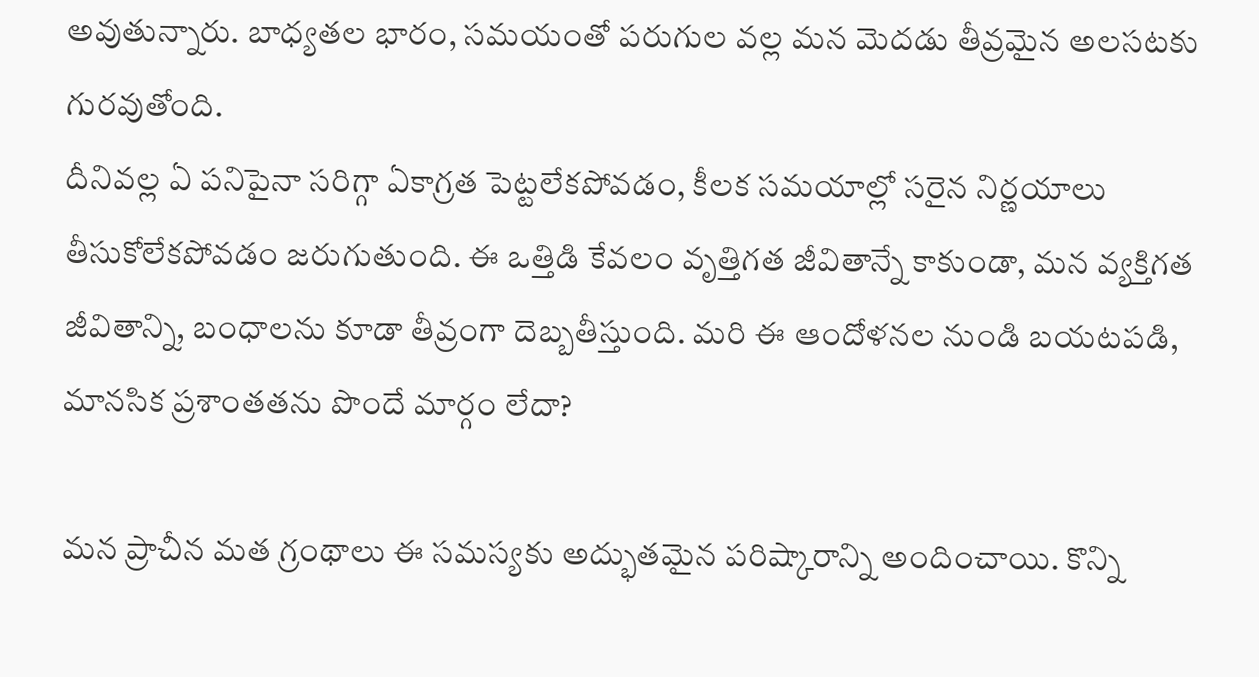అవుతున్నారు. బాధ్యతల భారం, సమయంతో పరుగుల వల్ల మన మెదడు తీవ్రమైన అలసటకు గురవుతోంది.
దీనివల్ల ఏ పనిపైనా సరిగ్గా ఏకాగ్రత పెట్టలేకపోవడం, కీలక సమయాల్లో సరైన నిర్ణయాలు తీసుకోలేకపోవడం జరుగుతుంది. ఈ ఒత్తిడి కేవలం వృత్తిగత జీవితాన్నే కాకుండా, మన వ్యక్తిగత జీవితాన్ని, బంధాలను కూడా తీవ్రంగా దెబ్బతీస్తుంది. మరి ఈ ఆందోళనల నుండి బయటపడి, మానసిక ప్రశాంతతను పొందే మార్గం లేదా?

మన ప్రాచీన మత గ్రంథాలు ఈ సమస్యకు అద్భుతమైన పరిష్కారాన్ని అందించాయి. కొన్ని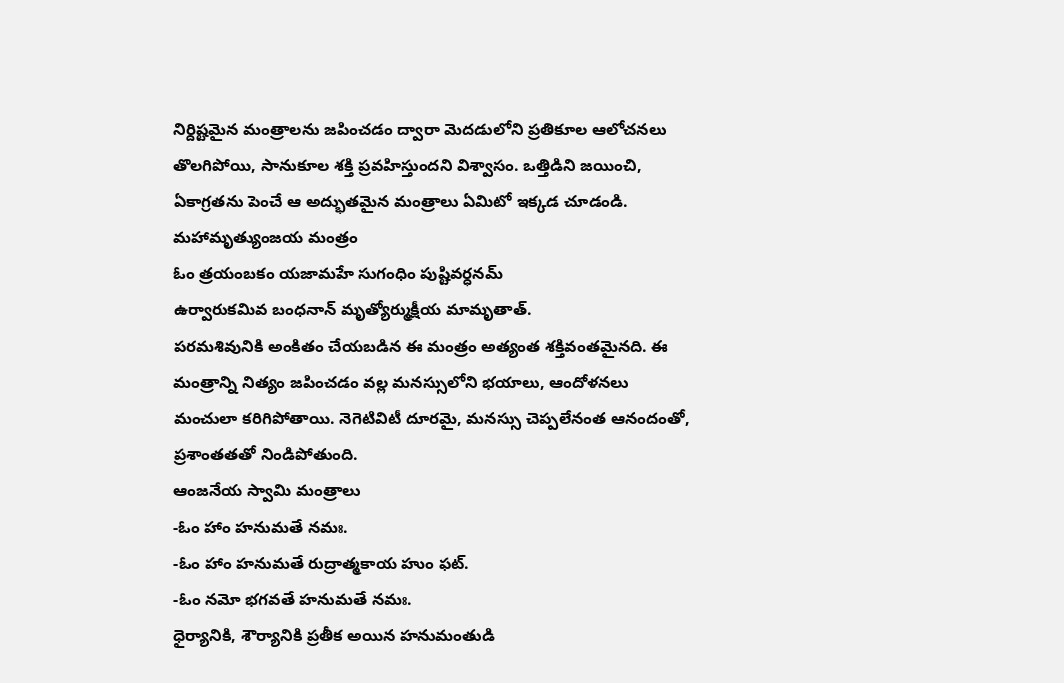నిర్దిష్టమైన మంత్రాలను జపించడం ద్వారా మెదడులోని ప్రతికూల ఆలోచనలు తొలగిపోయి, సానుకూల శక్తి ప్రవహిస్తుందని విశ్వాసం. ఒత్తిడిని జయించి, ఏకాగ్రతను పెంచే ఆ అద్భుతమైన మంత్రాలు ఏమిటో ఇక్కడ చూడండి.
మహామృత్యుంజయ మంత్రం
ఓం త్రయంబకం యజామహే సుగంధిం పుష్టివర్ధనమ్
ఉర్వారుకమివ బంధనాన్ మృత్యోర్ముక్షీయ మామృతాత్.
పరమశివునికి అంకితం చేయబడిన ఈ మంత్రం అత్యంత శక్తివంతమైనది. ఈ మంత్రాన్ని నిత్యం జపించడం వల్ల మనస్సులోని భయాలు, ఆందోళనలు మంచులా కరిగిపోతాయి. నెగెటివిటీ దూరమై, మనస్సు చెప్పలేనంత ఆనందంతో, ప్రశాంతతతో నిండిపోతుంది.
ఆంజనేయ స్వామి మంత్రాలు
-ఓం హాం హనుమతే నమః.
-ఓం హాం హనుమతే రుద్రాత్మకాయ హుం ఫట్.
-ఓం నమో భగవతే హనుమతే నమః.
ధైర్యానికి, శౌర్యానికి ప్రతీక అయిన హనుమంతుడి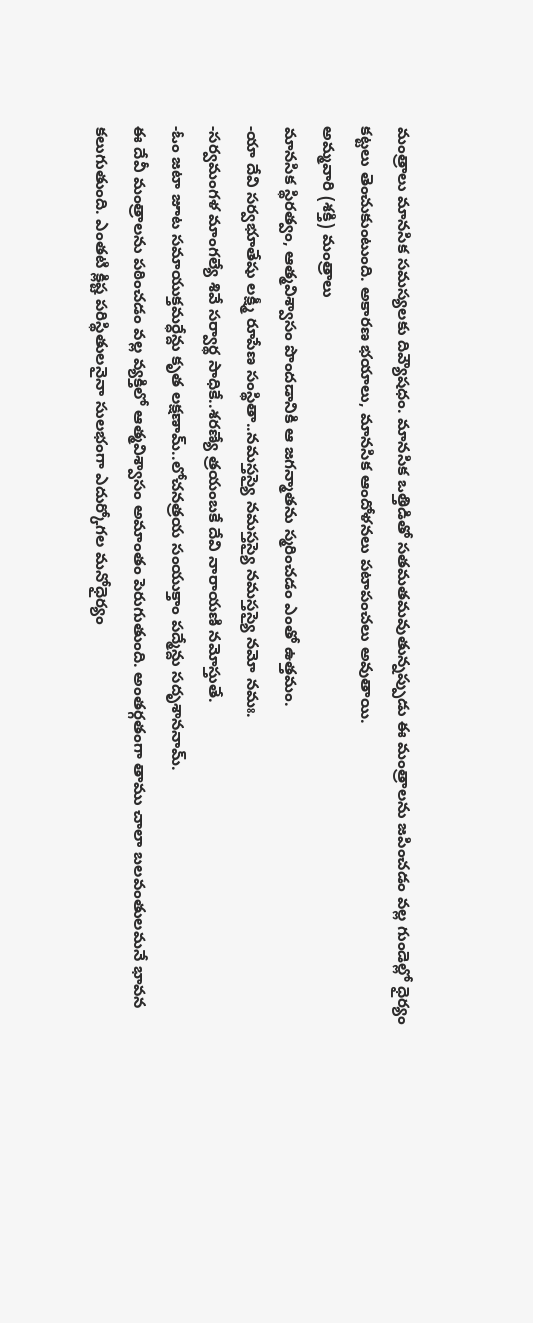మంత్రాలు మానసిక సమస్యలకు దివ్యౌషధం. మానసిక ఒత్తిడితో సతమతమవుతున్నప్పుడు ఈ మంత్రాలను జపించడం వల్ల గుండెల్లో ధైర్యం కట్టలు తెంచుకుంటుంది. అకారణ భయాలు, మానసిక ఆందోళనలు పటాపంచలు అవుతాయి.
అమ్మవారి (శక్తి) మంత్రాలు
మానసిక స్థిరత్వం, ఆత్మవిశ్వాసం పొందడానికి ఆ జగన్మాతను స్మరించడం ఎంతో ఉత్తమం.
-యా దేవి సర్వభూతేషు లక్ష్మీ రూపేణ సంస్థితా..నమస్తస్యై నమస్తస్యై నమస్తస్యై నమో నమః.
-సర్వమంగళ మాంగల్యే శివే సర్వార్థ సాధికే..శరణ్యే త్రయంబకే దేవి నారాయణి నమోస్తుతే.
-ఓం జటా జూట సమాయుక్తమర్ధేన్దు కృత లక్షణామ్..లోచనత్రయ సంయుక్తాం పద్మేన్దు సదృశాననామ్.
ఈ దేవీ మంత్రాలను పఠించడం వల్ల వ్యక్తిలో ఆత్మవిశ్వాసం అమాంతం పెరుగుతుంది. అంతర్గతంగా తాము చాలా బలవంతులమనే భావన కలుగుతుంది. ఎంతటి క్లిష్ట పరిస్థితులనైనా సులభంగా ఎదుర్కోగల మనోధైర్యం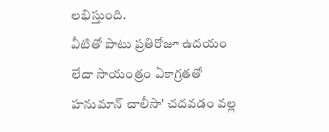లభిస్తుంది.
వీటితో పాటు ప్రతిరోజూ ఉదయం లేదా సాయంత్రం ఏకాగ్రతతో హనుమాన్ చాలీసా' చదవడం వల్ల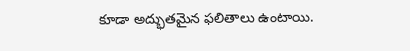కూడా అద్భుతమైన ఫలితాలు ఉంటాయి.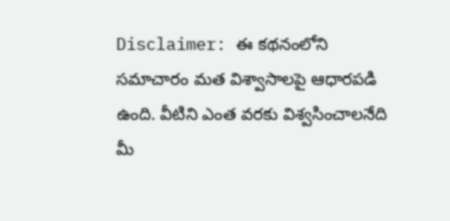Disclaimer: ఈ కథనంలోని సమాచారం మత విశ్వాసాలపై ఆధారపడి ఉంది. వీటిని ఎంత వరకు విశ్వసించాలనేది మీ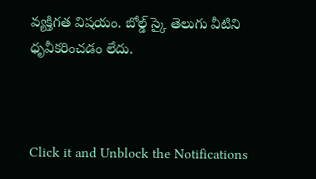వ్యక్తిగత విషయం. బోల్డ్ స్కై తెలుగు వీటిని ధృవీకరించడం లేదు.



Click it and Unblock the Notifications